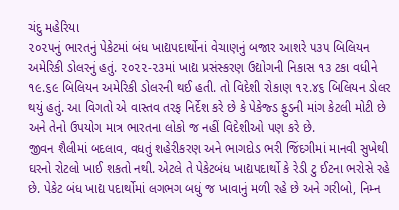ચંદુ મહેરિયા
૨૦૨૫નું ભારતનું પેકેટમાં બંધ ખાદ્યપદાર્થોનાં વેચાણનું બજાર આશરે ૫૩૫ બિલિયન અમેરિકી ડોલરનું હતું. ૨૦૨૨-૨૩માં ખાદ્ય પ્રસંસ્કરણ ઉદ્યોગની નિકાસ ૧૩ ટકા વધીને ૧૯.૬૯ બિલિયન અમેરિકી ડોલરની થઈ હતી. તો વિદેશી રોકાણ ૧૨.૪૬ બિલિયન ડોલર થયું હતું. આ વિગતો એ વાસ્તવ તરફ નિર્દેશ કરે છે કે પેકેજ્ડ ફુડની માંગ કેટલી મોટી છે અને તેનો ઉપયોગ માત્ર ભારતના લોકો જ નહીં વિદેશીઓ પણ કરે છે.
જીવન શૈલીમાં બદલાવ, વધતું શહેરીકરણ અને ભાગદોડ ભરી જિંદગીમાં માનવી સુખેથી ઘરનો રોટલો ખાઈ શકતો નથી. એટલે તે પેકેટબંધ ખાદ્યપદાર્થો કે રેડી ટુ ઈટના ભરોસે રહે છે. પેકેટ બંધ ખાદ્ય પદાર્થોમાં લગભગ બધું જ ખાવાનું મળી રહે છે અને ગરીબો, નિમ્ન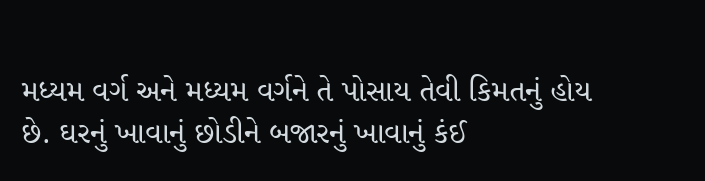મધ્યમ વર્ગ અને મધ્યમ વર્ગને તે પોસાય તેવી કિમતનું હોય છે. ઘરનું ખાવાનું છોડીને બજારનું ખાવાનું કંઈ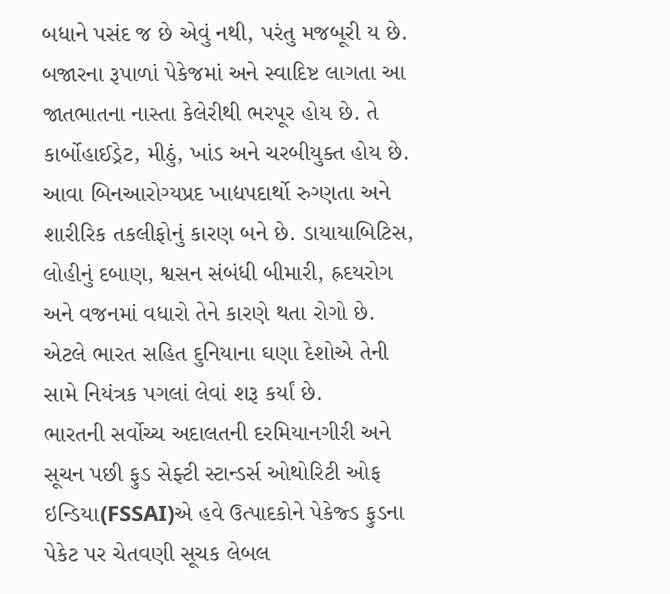બધાને પસંદ જ છે એવું નથી, પરંતુ મજબૂરી ય છે. બજારના રૂપાળાં પેકેજમાં અને સ્વાદિષ્ટ લાગતા આ જાતભાતના નાસ્તા કેલેરીથી ભરપૂર હોય છે. તે કાર્બોહાઈડ્રેટ, મીઠું, ખાંડ અને ચરબીયુક્ત હોય છે. આવા બિનઆરોગ્યપ્રદ ખાદ્યપદાર્થો રુગ્ણતા અને શારીરિક તકલીફોનું કારણ બને છે. ડાયાયાબિટિસ, લોહીનું દબાણ, શ્વસન સંબંધી બીમારી, હ્રદયરોગ અને વજનમાં વધારો તેને કારણે થતા રોગો છે. એટલે ભારત સહિત દુનિયાના ઘણા દેશોએ તેની સામે નિયંત્રક પગલાં લેવાં શરૂ કર્યાં છે.
ભારતની સર્વોચ્ચ અદાલતની દરમિયાનગીરી અને સૂચન પછી ફુડ સેફ્ટી સ્ટાન્ડર્સ ઓથોરિટી ઓફ ઇન્ડિયા(FSSAI)એ હવે ઉત્પાદકોને પેકેજ્ડ ફુડના પેકેટ પર ચેતવણી સૂચક લેબલ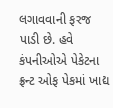લગાવવાની ફરજ પાડી છે. હવે કંપનીઓએ પેકેટના ફ્રન્ટ ઓફ પેકમાં ખાદ્ય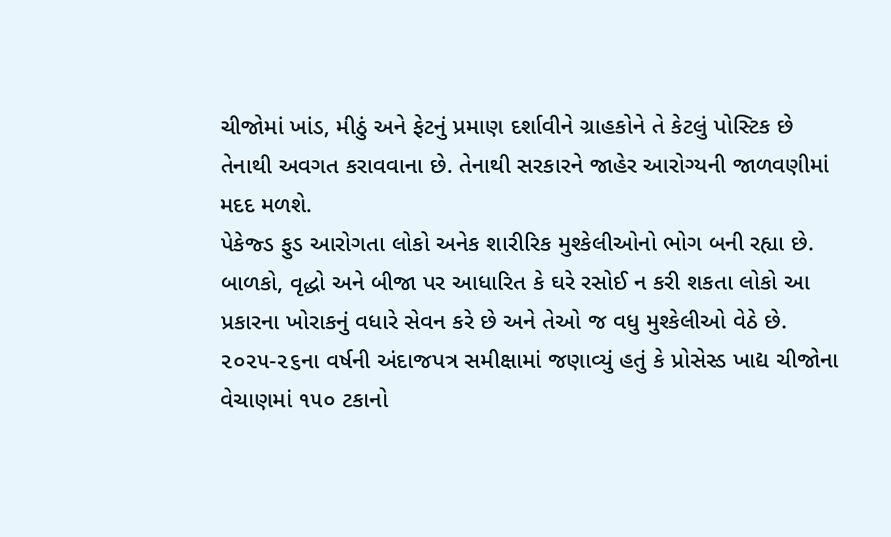ચીજોમાં ખાંડ, મીઠું અને ફેટનું પ્રમાણ દર્શાવીને ગ્રાહકોને તે કેટલું પોસ્ટિક છે તેનાથી અવગત કરાવવાના છે. તેનાથી સરકારને જાહેર આરોગ્યની જાળવણીમાં મદદ મળશે.
પેકેજ્ડ ફુડ આરોગતા લોકો અનેક શારીરિક મુશ્કેલીઓનો ભોગ બની રહ્યા છે. બાળકો, વૃદ્ધો અને બીજા પર આધારિત કે ઘરે રસોઈ ન કરી શકતા લોકો આ પ્રકારના ખોરાકનું વધારે સેવન કરે છે અને તેઓ જ વધુ મુશ્કેલીઓ વેઠે છે. ૨૦૨૫-૨૬ના વર્ષની અંદાજપત્ર સમીક્ષામાં જણાવ્યું હતું કે પ્રોસેસ્ડ ખાદ્ય ચીજોના વેચાણમાં ૧૫૦ ટકાનો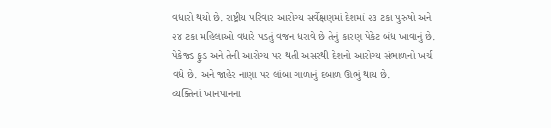વધારો થયો છે. રાષ્ટ્રીય પરિવાર આરોગ્ય સર્વેક્ષણમાં દેશમાં ૨૩ ટકા પુરુષો અને ૨૪ ટકા મહિલાઓ વધારે પડતું વજન ધરાવે છે તેનું કારણ પેકેટ બંધ ખાવાનું છે. પેકેજ્ડ ફુડ અને તેની આરોગ્ય પર થતી અસરથી દેશનો આરોગ્ય સંભાળનો ખર્ચ વધે છે. અને જાહેર નાણા પર લાંબા ગાળાનું દબાળ ઊભું થાય છે.
વ્યક્તિનાં ખાનપાનના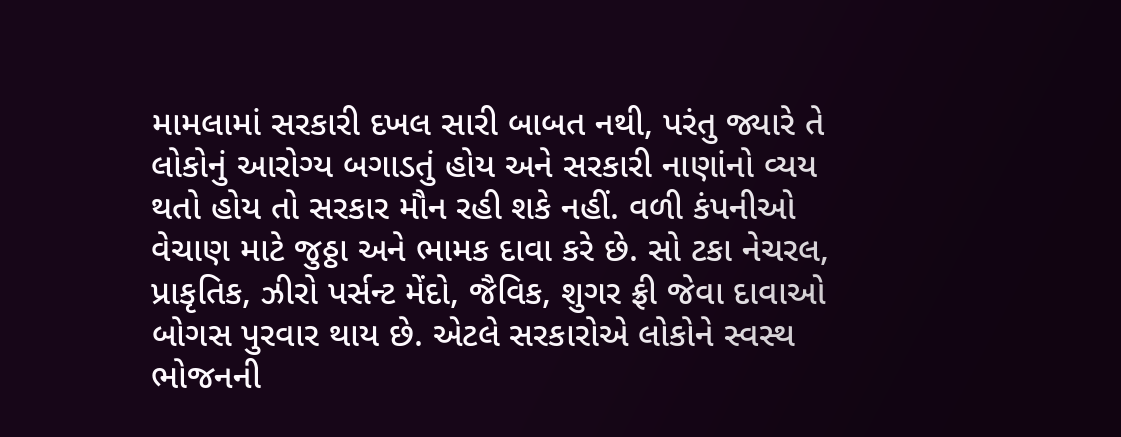મામલામાં સરકારી દખલ સારી બાબત નથી, પરંતુ જ્યારે તે લોકોનું આરોગ્ય બગાડતું હોય અને સરકારી નાણાંનો વ્યય થતો હોય તો સરકાર મૌન રહી શકે નહીં. વળી કંપનીઓ વેચાણ માટે જુઠ્ઠા અને ભામક દાવા કરે છે. સો ટકા નેચરલ, પ્રાકૃતિક, ઝીરો પર્સન્ટ મેંદો, જૈવિક, શુગર ફ્રી જેવા દાવાઓ બોગસ પુરવાર થાય છે. એટલે સરકારોએ લોકોને સ્વસ્થ ભોજનની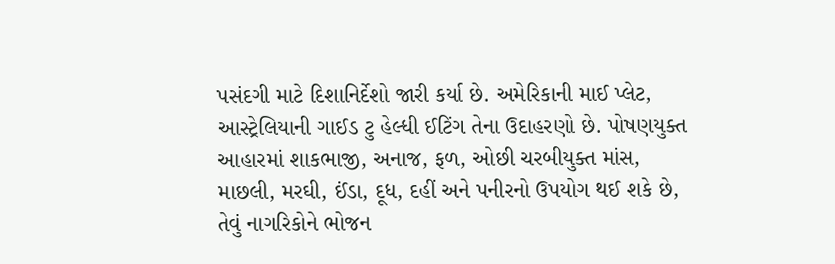પસંદગી માટે દિશાનિર્દેશો જારી કર્યા છે. અમેરિકાની માઈ પ્લેટ, આસ્ટ્રેલિયાની ગાઈડ ટુ હેલ્ધી ઈટિંગ તેના ઉદાહરણો છે. પોષણયુક્ત આહારમાં શાકભાજી, અનાજ, ફળ, ઓછી ચરબીયુક્ત માંસ, માછલી, મરઘી, ઈંડા, દૂધ, દહીં અને પનીરનો ઉપયોગ થઈ શકે છે, તેવું નાગરિકોને ભોજન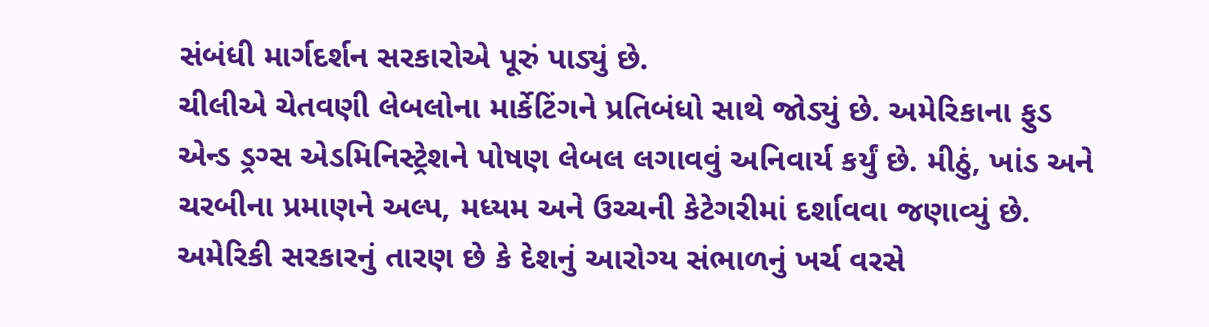સંબંધી માર્ગદર્શન સરકારોએ પૂરું પાડ્યું છે.
ચીલીએ ચેતવણી લેબલોના માર્કેટિંગને પ્રતિબંધો સાથે જોડ્યું છે. અમેરિકાના ફુડ એન્ડ ડ્રગ્સ એડમિનિસ્ટ્રેશને પોષણ લેબલ લગાવવું અનિવાર્ય કર્યું છે. મીઠું, ખાંડ અને ચરબીના પ્રમાણને અલ્પ, મધ્યમ અને ઉચ્ચની કેટેગરીમાં દર્શાવવા જણાવ્યું છે. અમેરિકી સરકારનું તારણ છે કે દેશનું આરોગ્ય સંભાળનું ખર્ચ વરસે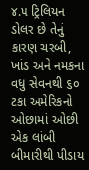૪.૫ ટ્રિલિયન ડોલર છે તેનું કારણ ચરબી, ખાંડ અને નમકના વધુ સેવનથી ૬૦ ટકા અમેરિકનો ઓછામાં ઓછી એક લાંબી બીમારીથી પીડાય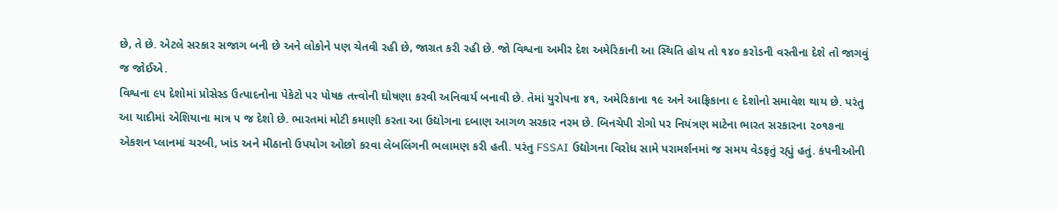છે, તે છે. એટલે સરકાર સજાગ બની છે અને લોકોને પણ ચેતવી રહી છે, જાગ્રત કરી રહી છે. જો વિશ્વના અમીર દેશ અમેરિકાની આ સ્થિતિ હોય તો ૧૪૦ કરોડની વસ્તીના દેશે તો જાગવું જ જોઈએ.
વિશ્વના ૯૫ દેશોમાં પ્રોસેસ્ડ ઉત્પાદનોના પેકેટો પર પોષક તત્ત્વોની ઘોષણા કરવી અનિવાર્ય બનાવી છે. તેમાં યુરોપના ૪૧, અમેરિકાના ૧૯ અને આફ્રિકાના ૯ દેશોનો સમાવેશ થાય છે. પરંતુ આ યાદીમાં એશિયાના માત્ર ૫ જ દેશો છે. ભારતમાં મોટી કમાણી કરતા આ ઉદ્યોગના દબાણ આગળ સરકાર નરમ છે. બિનચેપી રોગો પર નિયંત્રણ માટેના ભારત સરકારના ૨૦૧૭ના એકશન પ્લાનમાં ચરબી, ખાંડ અને મીઠાનો ઉપયોગ ઓછો કરવા લેબલિંગની ભલામણ કરી હતી. પરંતુ FSSAI ઉદ્યોગના વિરોધ સામે પરામર્શનમાં જ સમય વેડફતું રહ્યું હતું. કંપનીઓની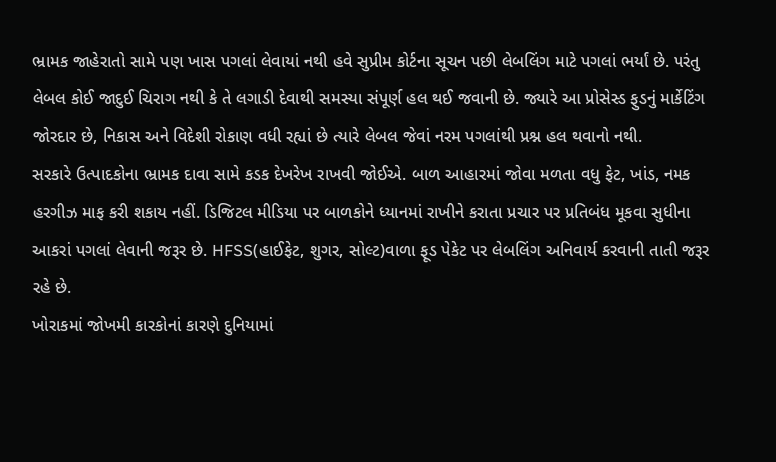ભ્રામક જાહેરાતો સામે પણ ખાસ પગલાં લેવાયાં નથી હવે સુપ્રીમ કોર્ટના સૂચન પછી લેબલિંગ માટે પગલાં ભર્યાં છે. પરંતુ લેબલ કોઈ જાદુઈ ચિરાગ નથી કે તે લગાડી દેવાથી સમસ્યા સંપૂર્ણ હલ થઈ જવાની છે. જ્યારે આ પ્રોસેસ્ડ ફુડનું માર્કેટિંગ જોરદાર છે, નિકાસ અને વિદેશી રોકાણ વધી રહ્યાં છે ત્યારે લેબલ જેવાં નરમ પગલાંથી પ્રશ્ન હલ થવાનો નથી.
સરકારે ઉત્પાદકોના ભ્રામક દાવા સામે કડક દેખરેખ રાખવી જોઈએ. બાળ આહારમાં જોવા મળતા વધુ ફેટ, ખાંડ, નમક હરગીઝ માફ કરી શકાય નહીં. ડિજિટલ મીડિયા પર બાળકોને ધ્યાનમાં રાખીને કરાતા પ્રચાર પર પ્રતિબંધ મૂકવા સુધીના આકરાં પગલાં લેવાની જરૂર છે. HFSS(હાઈફેટ, શુગર, સોલ્ટ)વાળા ફૂડ પેકેટ પર લેબલિંગ અનિવાર્ય કરવાની તાતી જરૂર રહે છે.
ખોરાકમાં જોખમી કારકોનાં કારણે દુનિયામાં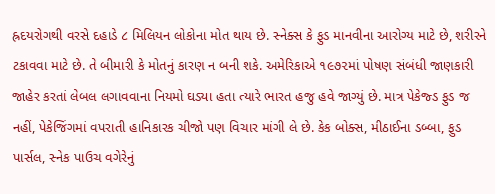હ્રદયરોગથી વરસે દહાડે ૮ મિલિયન લોકોના મોત થાય છે. સ્નેક્સ કે ફુડ માનવીના આરોગ્ય માટે છે, શરીરને ટકાવવા માટે છે. તે બીમારી કે મોતનું કારણ ન બની શકે. અમેરિકાએ ૧૯૭૨માં પોષણ સંબંધી જાણકારી જાહેર કરતાં લેબલ લગાવવાના નિયમો ઘડ્યા હતા ત્યારે ભારત હજુ હવે જાગ્યું છે. માત્ર પેકેજ્ડ ફુડ જ નહીં, પેકેજિંગમાં વપરાતી હાનિકારક ચીજો પણ વિચાર માંગી લે છે. કેક બોક્સ, મીઠાઈના ડબ્બા, ફુડ પાર્સલ, સ્નેક પાઉચ વગેરેનું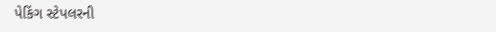પેકિંગ સ્ટેપલરની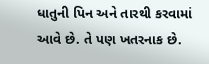ધાતુની પિન અને તારથી કરવામાં આવે છે. તે પણ ખતરનાક છે.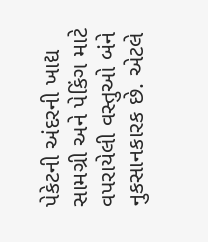પેકેટની અંદરની ખાદ્ય સામગ્રી અને પેકિંગ માટે વપરાયેલી વસ્તુઓ બંને નુકસાનકારક છે. એટલે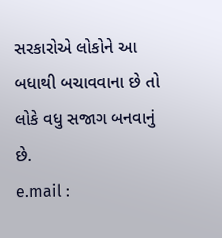સરકારોએ લોકોને આ બધાથી બચાવવાના છે તો લોકે વધુ સજાગ બનવાનું છે.
e.mail :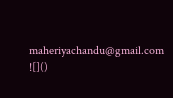maheriyachandu@gmail.com
![]()